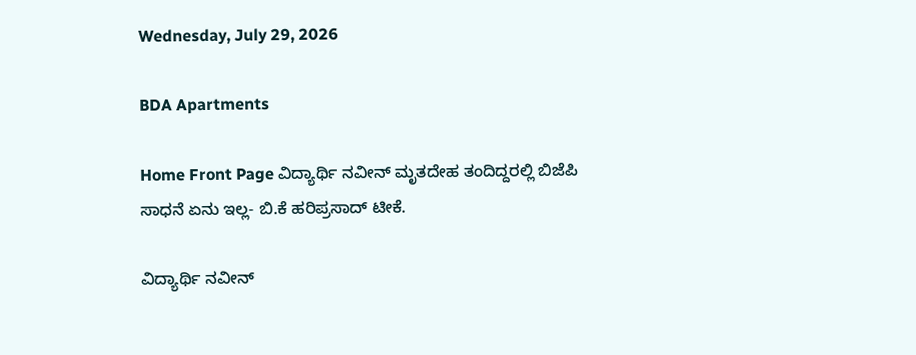Wednesday, July 29, 2026

BDA Apartments

Home Front Page ವಿದ್ಯಾರ್ಥಿ ನವೀನ್ ಮೃತದೇಹ ತಂದಿದ್ದರಲ್ಲಿ ಬಿಜೆಪಿ ಸಾಧನೆ ಏನು ಇಲ್ಲ- ಬಿ.ಕೆ ಹರಿಪ್ರಸಾದ್ ಟೀಕೆ.

ವಿದ್ಯಾರ್ಥಿ ನವೀನ್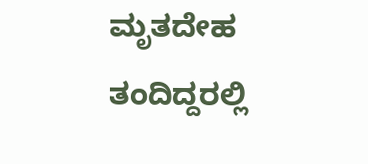ಮೃತದೇಹ ತಂದಿದ್ದರಲ್ಲಿ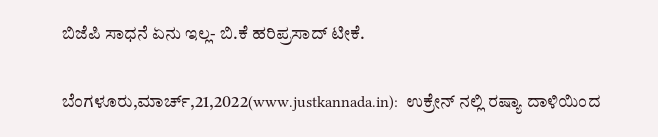ಬಿಜೆಪಿ ಸಾಧನೆ ಏನು ಇಲ್ಲ- ಬಿ.ಕೆ ಹರಿಪ್ರಸಾದ್ ಟೀಕೆ.

ಬೆಂಗಳೂರು,ಮಾರ್ಚ್,21,2022(www.justkannada.in):  ಉಕ್ರೇನ್ ನಲ್ಲಿ ರಷ್ಯಾ ದಾಳಿಯಿಂದ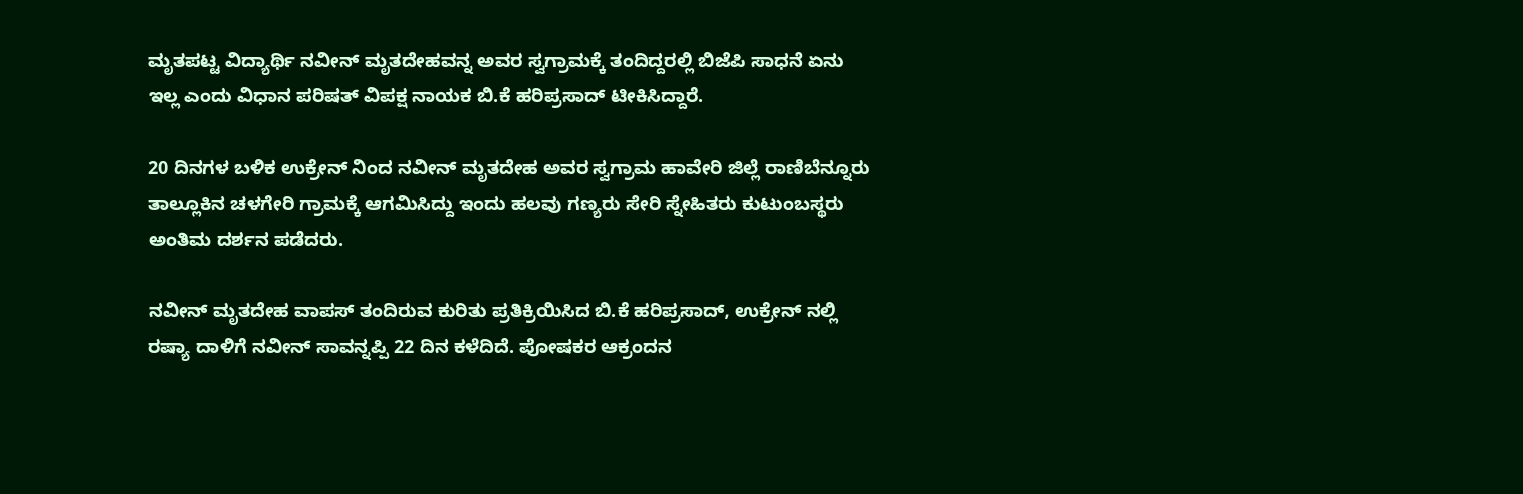ಮೃತಪಟ್ಟ ವಿದ್ಯಾರ್ಥಿ ನವೀನ್ ಮೃತದೇಹವನ್ನ ಅವರ ಸ್ವಗ್ರಾಮಕ್ಕೆ ತಂದಿದ್ದರಲ್ಲಿ ಬಿಜೆಪಿ ಸಾಧನೆ ಏನು ಇಲ್ಲ ಎಂದು ವಿಧಾನ ಪರಿಷತ್ ವಿಪಕ್ಷ ನಾಯಕ ಬಿ.ಕೆ ಹರಿಪ್ರಸಾದ್ ಟೀಕಿಸಿದ್ದಾರೆ.

20 ದಿನಗಳ ಬಳಿಕ ಉಕ್ರೇನ್ ನಿಂದ ನವೀನ್ ಮೃತದೇಹ ಅವರ ಸ್ವಗ್ರಾಮ ಹಾವೇರಿ ಜಿಲ್ಲೆ ರಾಣಿಬೆನ್ನೂರು ತಾಲ್ಲೂಕಿನ ಚಳಗೇರಿ ಗ್ರಾಮಕ್ಕೆ ಆಗಮಿಸಿದ್ದು ಇಂದು ಹಲವು ಗಣ್ಯರು ಸೇರಿ ಸ್ನೇಹಿತರು ಕುಟುಂಬಸ್ಥರು ಅಂತಿಮ ದರ್ಶನ ಪಡೆದರು.

ನವೀನ್ ಮೃತದೇಹ ವಾಪಸ್ ತಂದಿರುವ ಕುರಿತು ಪ್ರತಿಕ್ರಿಯಿಸಿದ ಬಿ.ಕೆ ಹರಿಪ್ರಸಾದ್, ಉಕ್ರೇನ್ ನಲ್ಲಿ ರಷ್ಯಾ ದಾಳಿಗೆ ನವೀನ್ ಸಾವನ್ನಪ್ಪಿ 22 ದಿನ ಕಳೆದಿದೆ. ಪೋಷಕರ ಆಕ್ರಂದನ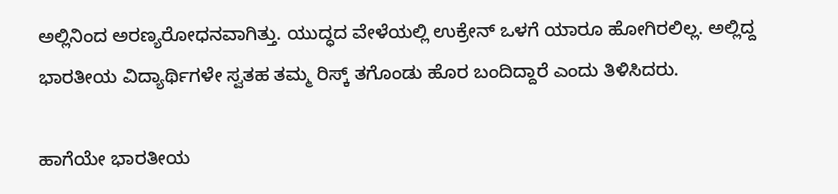ಅಲ್ಲಿನಿಂದ ಅರಣ್ಯರೋಧನವಾಗಿತ್ತು. ಯುದ್ಧದ ವೇಳೆಯಲ್ಲಿ ಉಕ್ರೇನ್ ಒಳಗೆ ಯಾರೂ ಹೋಗಿರಲಿಲ್ಲ. ಅಲ್ಲಿದ್ದ ಭಾರತೀಯ ವಿದ್ಯಾರ್ಥಿಗಳೇ ಸ್ವತಹ ತಮ್ಮ ರಿಸ್ಕ್ ತಗೊಂಡು ಹೊರ ಬಂದಿದ್ದಾರೆ ಎಂದು ತಿಳಿಸಿದರು.

ಹಾಗೆಯೇ ಭಾರತೀಯ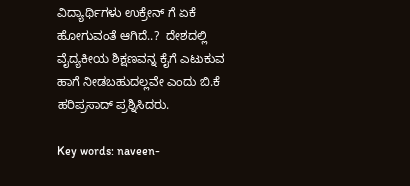ವಿದ್ಯಾರ್ಥಿಗಳು ಉಕ್ರೇನ್ ಗೆ ಏಕೆ ಹೋಗುವಂತೆ ಆಗಿದೆ..?  ದೇಶದಲ್ಲಿ ವೈದ್ಯಕೀಯ ಶಿಕ್ಷಣವನ್ನ ಕೈಗೆ ಎಟುಕುವ ಹಾಗೆ ನೀಡಬಹುದಲ್ಲವೇ ಎಂದು ಬಿ.ಕೆ ಹರಿಪ್ರಸಾದ್ ಪ್ರಶ್ನಿಸಿದರು.

Key words: naveen-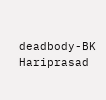deadbody-BK Hariprasad